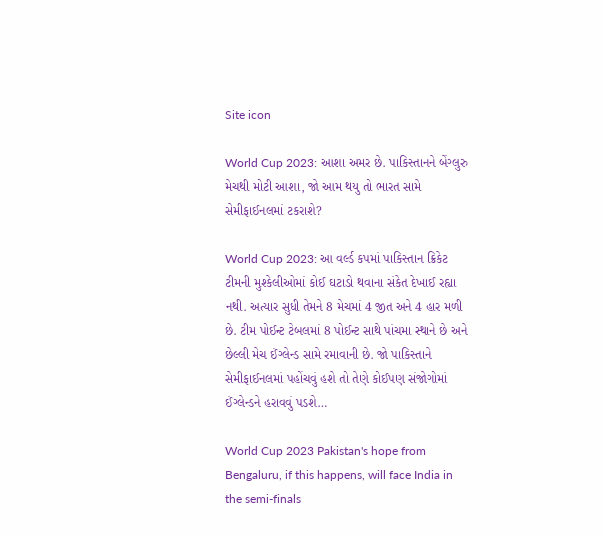Site icon

World Cup 2023: આશા અમર છે. પાકિસ્તાનને બેંગ્લુરુ મેચથી મોટી આશા, જો આમ થયુ તો ભારત સામે સેમીફાઈનલમાં ટકરાશે?

World Cup 2023: આ વર્લ્ડ કપમાં પાકિસ્તાન ક્રિકેટ ટીમની મુશ્કેલીઓમાં કોઈ ઘટાડો થવાના સંકેત દેખાઈ રહ્યા નથી. અત્યાર સુધી તેમને 8 મેચમાં 4 જીત અને 4 હાર મળી છે. ટીમ પોઈન્ટ ટેબલમાં 8 પોઈન્ટ સાથે પાંચમા સ્થાને છે અને છેલ્લી મેચ ઈંગ્લેન્ડ સામે રમાવાની છે. જો પાકિસ્તાને સેમીફાઈનલમાં પહોંચવું હશે તો તેણે કોઈપણ સંજોગોમાં ઈંગ્લેન્ડને હરાવવું પડશે…

World Cup 2023 Pakistan's hope from Bengaluru, if this happens, will face India in the semi-finals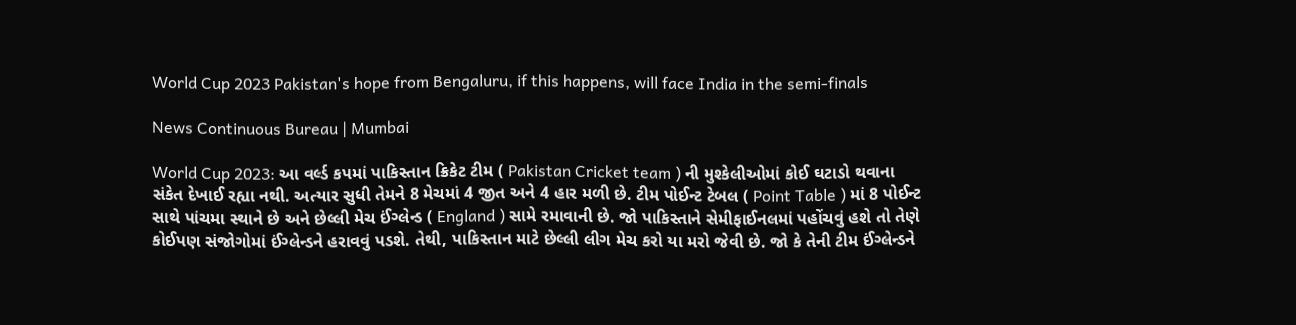World Cup 2023 Pakistan's hope from Bengaluru, if this happens, will face India in the semi-finals

News Continuous Bureau | Mumbai

World Cup 2023: આ વર્લ્ડ કપમાં પાકિસ્તાન ક્રિકેટ ટીમ ( Pakistan Cricket team ) ની મુશ્કેલીઓમાં કોઈ ઘટાડો થવાના સંકેત દેખાઈ રહ્યા નથી. અત્યાર સુધી તેમને 8 મેચમાં 4 જીત અને 4 હાર મળી છે. ટીમ પોઈન્ટ ટેબલ ( Point Table ) માં 8 પોઈન્ટ સાથે પાંચમા સ્થાને છે અને છેલ્લી મેચ ઈંગ્લેન્ડ ( England ) સામે રમાવાની છે. જો પાકિસ્તાને સેમીફાઈનલમાં પહોંચવું હશે તો તેણે કોઈપણ સંજોગોમાં ઈંગ્લેન્ડને હરાવવું પડશે. તેથી, પાકિસ્તાન માટે છેલ્લી લીગ મેચ કરો યા મરો જેવી છે. જો કે તેની ટીમ ઈંગ્લેન્ડને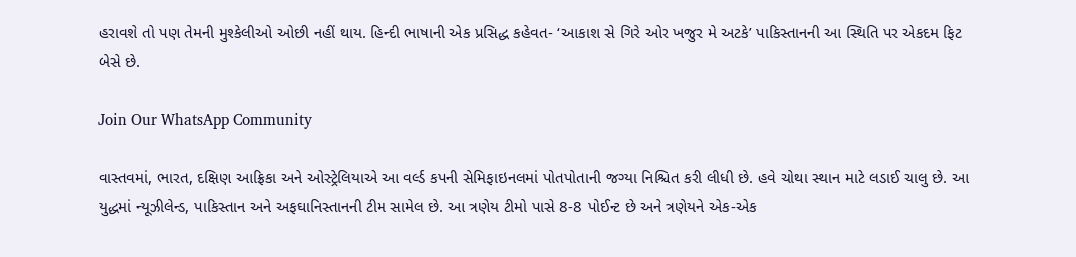હરાવશે તો પણ તેમની મુશ્કેલીઓ ઓછી નહીં થાય. હિન્દી ભાષાની એક પ્રસિદ્ધ કહેવત- ‘આકાશ સે ગિરે ઓર ખજુર મે અટકે’ પાકિસ્તાનની આ સ્થિતિ પર એકદમ ફિટ બેસે છે.

Join Our WhatsApp Community

વાસ્તવમાં, ભારત, દક્ષિણ આફ્રિકા અને ઓસ્ટ્રેલિયાએ આ વર્લ્ડ કપની સેમિફાઇનલમાં પોતપોતાની જગ્યા નિશ્ચિત કરી લીધી છે. હવે ચોથા સ્થાન માટે લડાઈ ચાલુ છે. આ યુદ્ધમાં ન્યૂઝીલેન્ડ, પાકિસ્તાન અને અફઘાનિસ્તાનની ટીમ સામેલ છે. આ ત્રણેય ટીમો પાસે 8-8 પોઈન્ટ છે અને ત્રણેયને એક-એક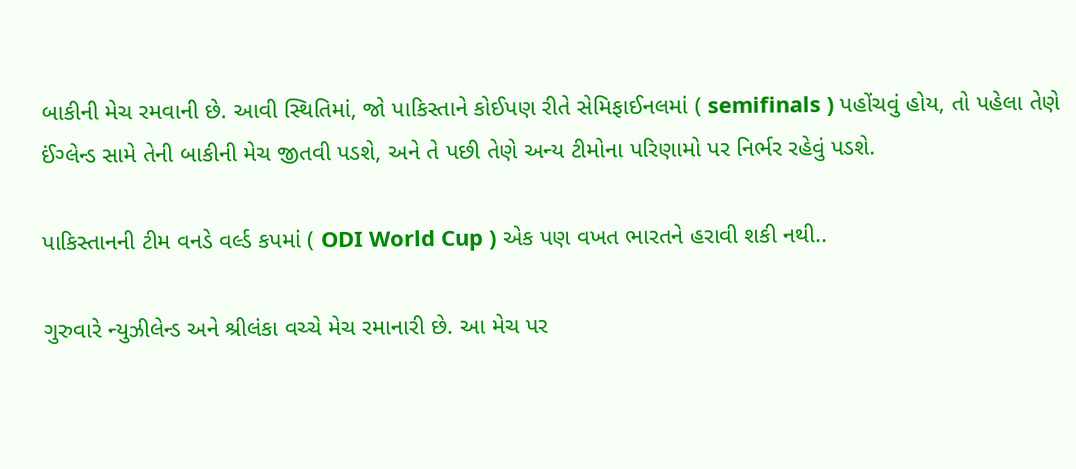બાકીની મેચ રમવાની છે. આવી સ્થિતિમાં, જો પાકિસ્તાને કોઈપણ રીતે સેમિફાઈનલમાં ( semifinals ) પહોંચવું હોય, તો પહેલા તેણે ઈંગ્લેન્ડ સામે તેની બાકીની મેચ જીતવી પડશે, અને તે પછી તેણે અન્ય ટીમોના પરિણામો પર નિર્ભર રહેવું પડશે.

પાકિસ્તાનની ટીમ વનડે વર્લ્ડ કપમાં ( ODI World Cup ) એક પણ વખત ભારતને હરાવી શકી નથી..

ગુરુવારે ન્યુઝીલેન્ડ અને શ્રીલંકા વચ્ચે મેચ રમાનારી છે. આ મેચ પર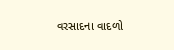વરસાદના વાદળો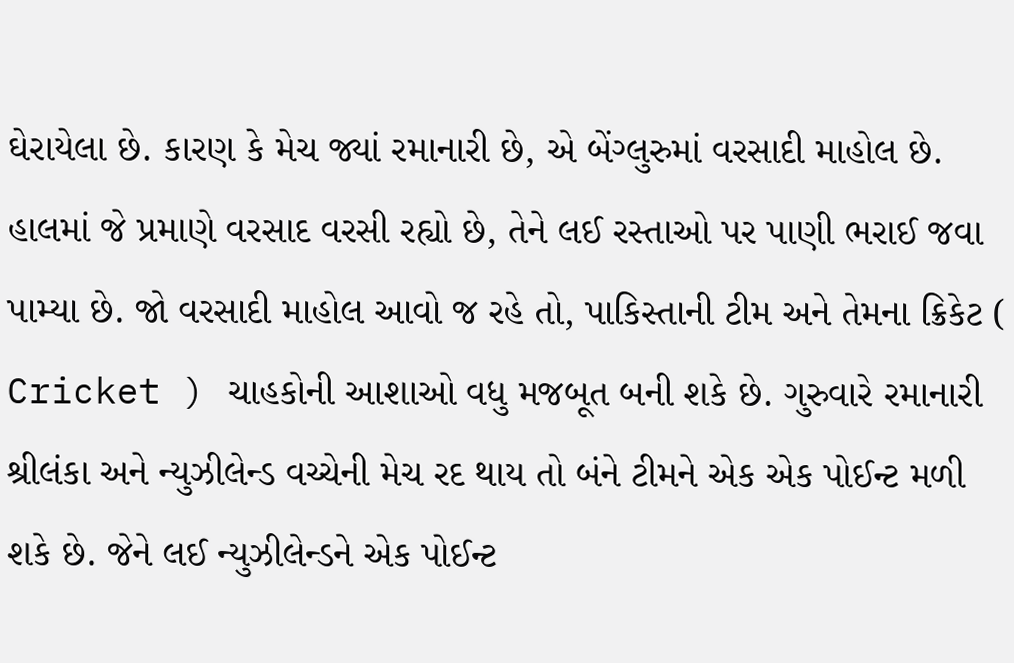ઘેરાયેલા છે. કારણ કે મેચ જ્યાં રમાનારી છે, એ બેંગ્લુરુમાં વરસાદી માહોલ છે. હાલમાં જે પ્રમાણે વરસાદ વરસી રહ્યો છે, તેને લઈ રસ્તાઓ પર પાણી ભરાઈ જવા પામ્યા છે. જો વરસાદી માહોલ આવો જ રહે તો, પાકિસ્તાની ટીમ અને તેમના ક્રિકેટ ( Cricket ) ચાહકોની આશાઓ વધુ મજબૂત બની શકે છે. ગુરુવારે રમાનારી શ્રીલંકા અને ન્યુઝીલેન્ડ વચ્ચેની મેચ રદ થાય તો બંને ટીમને એક એક પોઈન્ટ મળી શકે છે. જેને લઈ ન્યુઝીલેન્ડને એક પોઈન્ટ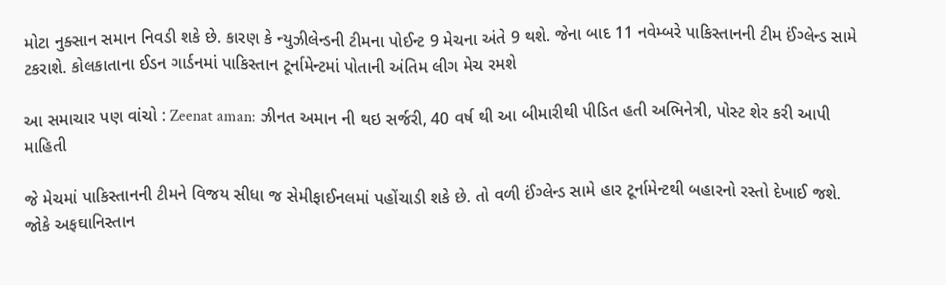મોટા નુક્સાન સમાન નિવડી શકે છે. કારણ કે ન્યુઝીલેન્ડની ટીમના પોઈન્ટ 9 મેચના અંતે 9 થશે. જેના બાદ 11 નવેમ્બરે પાકિસ્તાનની ટીમ ઈંગ્લેન્ડ સામે ટકરાશે. કોલકાતાના ઈડન ગાર્ડનમાં પાકિસ્તાન ટૂર્નામેન્ટમાં પોતાની અંતિમ લીગ મેચ રમશે

આ સમાચાર પણ વાંચો : Zeenat aman: ઝીનત અમાન ની થઇ સર્જરી, 40 વર્ષ થી આ બીમારીથી પીડિત હતી અભિનેત્રી, પોસ્ટ શેર કરી આપી માહિતી

જે મેચમાં પાકિસ્તાનની ટીમને વિજય સીધા જ સેમીફાઈનલમાં પહોંચાડી શકે છે. તો વળી ઈંગ્લેન્ડ સામે હાર ટૂર્નામેન્ટથી બહારનો રસ્તો દેખાઈ જશે. જોકે અફઘાનિસ્તાન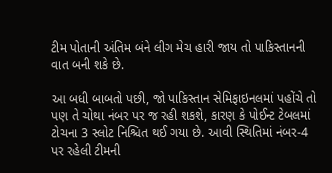ટીમ પોતાની અંતિમ બંને લીગ મેચ હારી જાય તો પાકિસ્તાનની વાત બની શકે છે.

આ બધી બાબતો પછી, જો પાકિસ્તાન સેમિફાઇનલમાં પહોંચે તો પણ તે ચોથા નંબર પર જ રહી શકશે, કારણ કે પોઈન્ટ ટેબલમાં ટોચના 3 સ્લોટ નિશ્ચિત થઈ ગયા છે. આવી સ્થિતિમાં નંબર-4 પર રહેલી ટીમની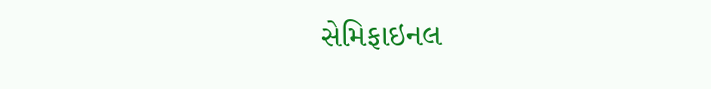સેમિફાઇનલ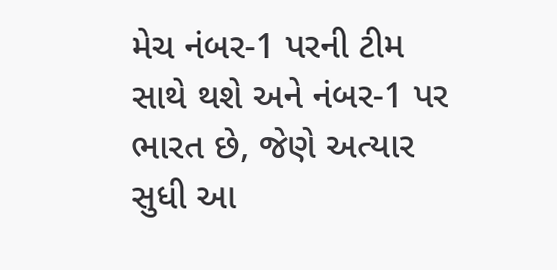મેચ નંબર-1 પરની ટીમ સાથે થશે અને નંબર-1 પર ભારત છે, જેણે અત્યાર સુધી આ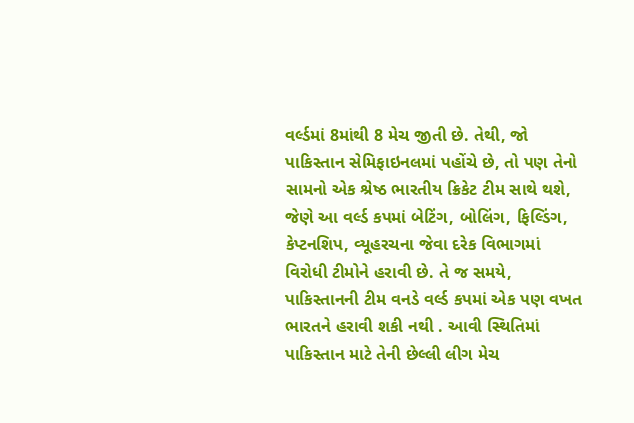વર્લ્ડમાં 8માંથી 8 મેચ જીતી છે. તેથી, જો પાકિસ્તાન સેમિફાઇનલમાં પહોંચે છે, તો પણ તેનો સામનો એક શ્રેષ્ઠ ભારતીય ક્રિકેટ ટીમ સાથે થશે, જેણે આ વર્લ્ડ કપમાં બેટિંગ, બોલિંગ, ફિલ્ડિંગ, કેપ્ટનશિપ, વ્યૂહરચના જેવા દરેક વિભાગમાં વિરોધી ટીમોને હરાવી છે. તે જ સમયે, પાકિસ્તાનની ટીમ વનડે વર્લ્ડ કપમાં એક પણ વખત ભારતને હરાવી શકી નથી . આવી સ્થિતિમાં પાકિસ્તાન માટે તેની છેલ્લી લીગ મેચ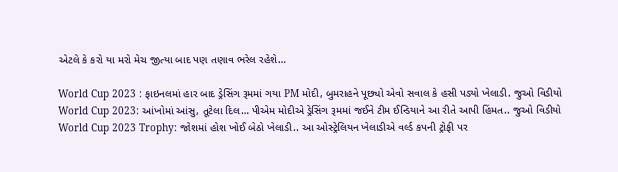એટલે કે કરો યા મરો મેચ જીત્યા બાદ પણ તણાવ ભરેલ રહેશે…

World Cup 2023 : ફાઇનલમાં હાર બાદ ડ્રેસિંગ રૂમમાં ગયા PM મોદી, બુમરાહને પૂછ્યો એવો સવાલ કે હસી પડ્યો ખેલાડી. જુઓ વિડીયો
World Cup 2023: આંખોમાં આંસુ, તૂટેલા દિલ… પીએમ મોદીએ ડ્રેસિંગ રૂમમાં જઈને ટીમ ઈન્ડિયાને આ રીતે આપી હિંમત.. જુઓ વિડીયો
World Cup 2023 Trophy: જોશમાં હોશ ખોઈ બેઠો ખેલાડી.. આ ઓસ્ટ્રેલિયન ખેલાડીએ વર્લ્ડ કપની ટ્રોફી પર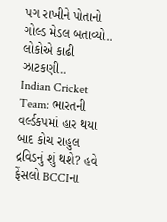પગ રાખીને પોતાનો ગોલ્ડ મેડલ બતાવ્યો.. લોકોએ કાઢી ઝાટકણી..
Indian Cricket Team: ભારતની વર્લ્ડકપમાં હાર થયા બાદ કોચ રાહુલ દ્રવિડનું શું થશે? હવે ફેંસલો BCCIના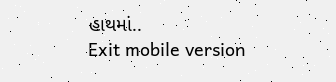હાથમાં..
Exit mobile version